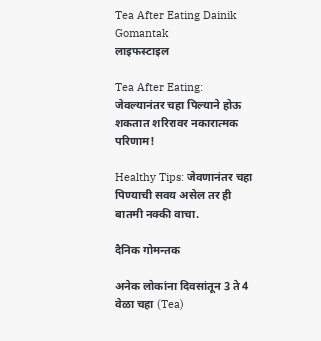Tea After Eating Dainik Gomantak
लाइफस्टाइल

Tea After Eating: जेवल्यानंतर चहा पिल्याने होऊ शकतात शरिरावर नकारात्मक परिणाम!

Healthy Tips: जेवणानंतर चहा पिण्याची सवय असेल तर ही बातमी नक्की वाचा.

दैनिक गोमन्तक

अनेक लोकांना दिवसांतून 3 ते 4 वेळा चहा (Tea)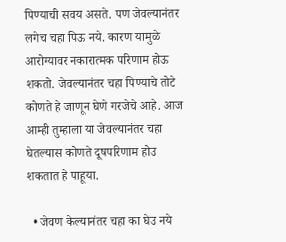पिण्याची सवय असते. पण जेवल्यानंतर लगेच चहा पिऊ नये. कारण यामुळे आरोग्यावर नकारात्मक परिणाम होऊ शकतो. जेवल्यानंतर चहा पिण्याचे तोटे कोणते हे जाणून घेणे गरजेचे आहे. आज आम्ही तुम्हाला या जेवल्यानंतर चहा घेतल्यास कोणते दूषपरिणाम होउ शकतात हे पाहूया.

  • जेवण केल्यानंतर चहा का घेउ नये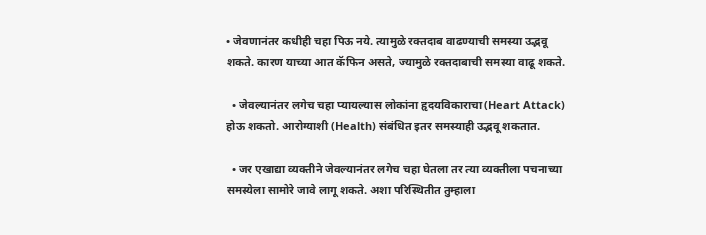• जेवणानंतर कधीही चहा पिऊ नये. त्यामुळे रक्तदाब वाढण्याची समस्या उद्भवू शकते. कारण याच्या आत कॅफिन असते, ज्यामुळे रक्तदाबाची समस्या वाढू शकते.

  • जेवल्यानंतर लगेच चहा प्यायल्यास लोकांना हृदयविकाराचा(Heart Attack) होऊ शकतो. आरोग्याशी (Health) संबंधित इतर समस्याही उद्भवू शकतात.

  • जर एखाद्या व्यक्तीने जेवल्यानंतर लगेच चहा घेतला तर त्या व्यक्तीला पचनाच्या समस्येला सामोरे जावे लागू शकते. अशा परिस्थितीत तुम्हाला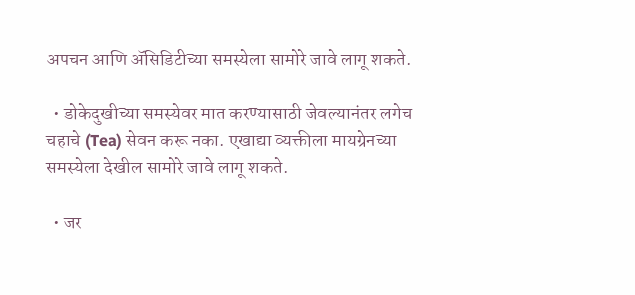अपचन आणि ॲसिडिटीच्या समस्येला सामोरे जावे लागू शकते.

  • डोकेदुखीच्या समस्येवर मात करण्यासाठी जेवल्यानंतर लगेच चहाचे (Tea) सेवन करू नका. एखाद्या व्यक्तीला मायग्रेनच्या समस्येला देखील सामोरे जावे लागू शकते.

  • जर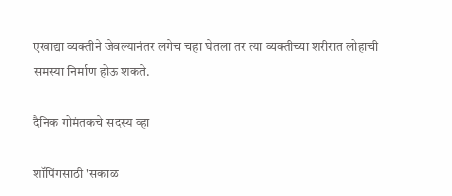एखाद्या व्यक्तीने जेवल्यानंतर लगेच चहा घेतला तर त्या व्यक्तीच्या शरीरात लोहाची समस्या निर्माण होऊ शकते.

दैनिक गोमंतकचे सदस्य व्हा

शॉपिंगसाठी 'सकाळ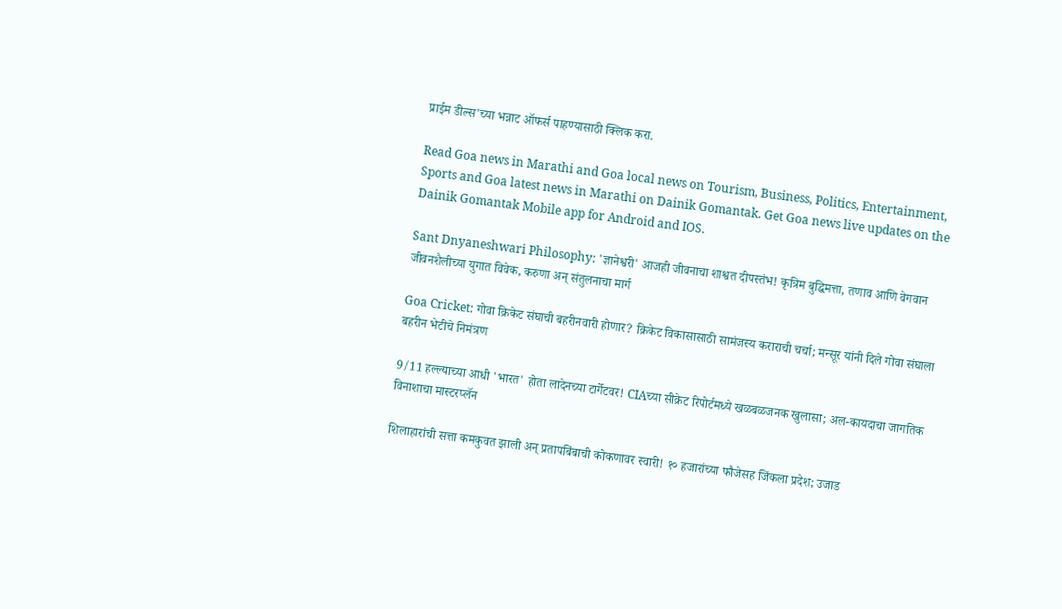प्राईम डील्स'च्या भन्नाट ऑफर्स पाहण्यासाठी क्लिक करा.

Read Goa news in Marathi and Goa local news on Tourism, Business, Politics, Entertainment, Sports and Goa latest news in Marathi on Dainik Gomantak. Get Goa news live updates on the Dainik Gomantak Mobile app for Android and IOS.

Sant Dnyaneshwari Philosophy: 'ज्ञानेश्वरी' आजही जीवनाचा शाश्वत दीपस्तंभ! कृत्रिम बुद्धिमत्ता, तणाव आणि वेगवान जीवनशैलीच्या युगात विवेक, करुणा अन् संतुलनाचा मार्ग

Goa Cricket: गोवा क्रिकेट संघाची बहरीनवारी होणार? क्रिकेट विकासासाठी सामंजस्य कराराची चर्चा; मन्सूर यांनी दिले गोवा संघाला बहरीन भेटीचे निमंत्रण

9/11 हल्ल्याच्या आधी 'भारत' होता लादेनच्या टार्गेटवर! CIAच्या सीक्रेट रिपोर्टमध्ये खळबळजनक खुलासा; अल-कायदाचा जागतिक विनाशाचा मास्टरप्लॅन

शिलाहारांची सत्ता कमकुवत झाली अन् प्रतापबिंबाची कोकणावर स्वारी! १० हजारांच्या फौजेसह जिंकला प्रदेश; उजाड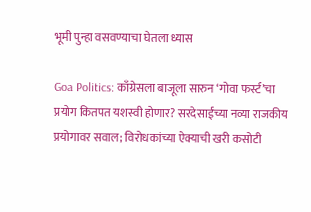भूमी पुन्हा वसवण्याचा घेतला ध्यास

Goa Politics: काँग्रेसला बाजूला सारुन ‘गोवा फर्स्ट’चा प्रयोग कितपत यशस्वी होणार? सरदेसाईंच्या नव्या राजकीय प्रयोगावर सवाल; विरोधकांच्या ऐक्याची खरी कसोटी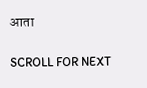आता

SCROLL FOR NEXT